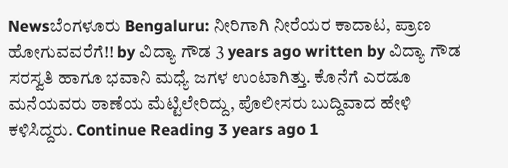Newsಬೆಂಗಳೂರು Bengaluru: ನೀರಿಗಾಗಿ ನೀರೆಯರ ಕಾದಾಟ, ಪ್ರಾಣ ಹೋಗುವವರೆಗೆ!! by ವಿದ್ಯಾ ಗೌಡ 3 years ago written by ವಿದ್ಯಾ ಗೌಡ ಸರಸ್ವತಿ ಹಾಗೂ ಭವಾನಿ ಮಧ್ಯೆ ಜಗಳ ಉಂಟಾಗಿತ್ತು. ಕೊನೆಗೆ ಎರಡೂ ಮನೆಯವರು ಠಾಣೆಯ ಮೆಟ್ಟಿಲೇರಿದ್ದು, ಪೊಲೀಸರು ಬುದ್ದಿವಾದ ಹೇಳಿ ಕಳಿಸಿದ್ದರು. Continue Reading 3 years ago 1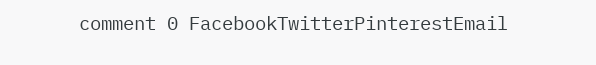comment 0 FacebookTwitterPinterestEmail